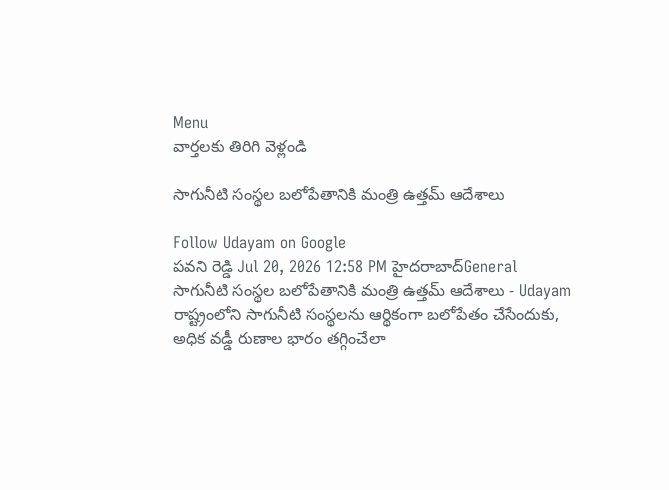Menu
వార్తలకు తిరిగి వెళ్లండి

సాగునీటి సంస్థల బలోపేతానికి మంత్రి ఉత్తమ్ ఆదేశాలు

Follow Udayam on Google
పవని రెడ్డి Jul 20, 2026 12:58 PM హైదరాబాద్General
సాగునీటి సంస్థల బలోపేతానికి మంత్రి ఉత్తమ్ ఆదేశాలు - Udayam
రాష్ట్రంలోని సాగునీటి సంస్థలను ఆర్థికంగా బలోపేతం చేసేందుకు, అధిక వడ్డీ రుణాల భారం తగ్గించేలా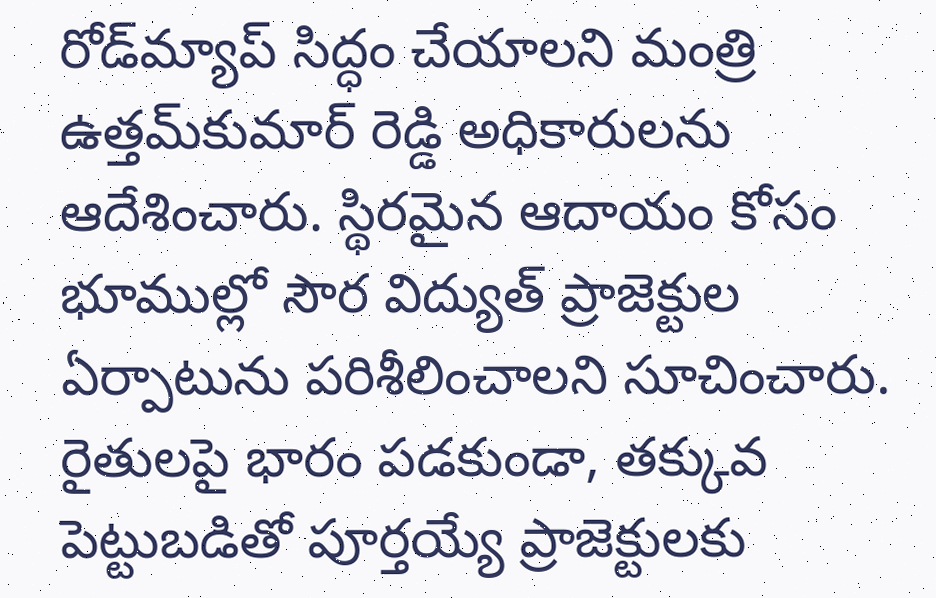రోడ్‌మ్యాప్ సిద్ధం చేయాలని మంత్రి ఉత్తమ్‌కుమార్‌ రెడ్డి అధికారులను ఆదేశించారు. స్థిరమైన ఆదాయం కోసం భూముల్లో సౌర విద్యుత్ ప్రాజెక్టుల ఏర్పాటును పరిశీలించాలని సూచించారు. రైతులపై భారం పడకుండా, తక్కువ పెట్టుబడితో పూర్తయ్యే ప్రాజెక్టులకు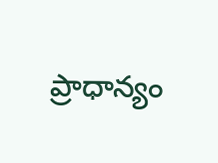ప్రాధాన్యం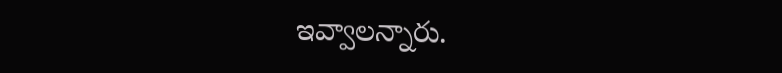ఇవ్వాలన్నారు.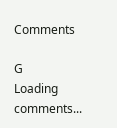Comments

G
Loading comments...